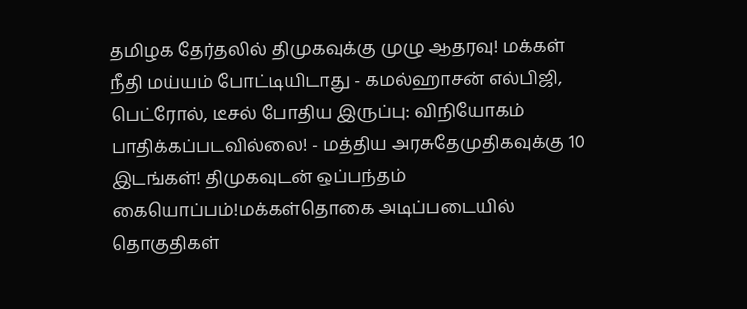தமிழக தேர்தலில் திமுகவுக்கு முழு ஆதரவு! மக்கள் நீதி மய்யம் போட்டியிடாது - கமல்ஹாசன் எல்பிஜி, பெட்ரோல், டீசல் போதிய இருப்பு: விநியோகம் பாதிக்கப்படவில்லை! - மத்திய அரசுதேமுதிகவுக்கு 10 இடங்கள்! திமுகவுடன் ஒப்பந்தம் கையொப்பம்!மக்கள்தொகை அடிப்படையில் தொகுதிகள்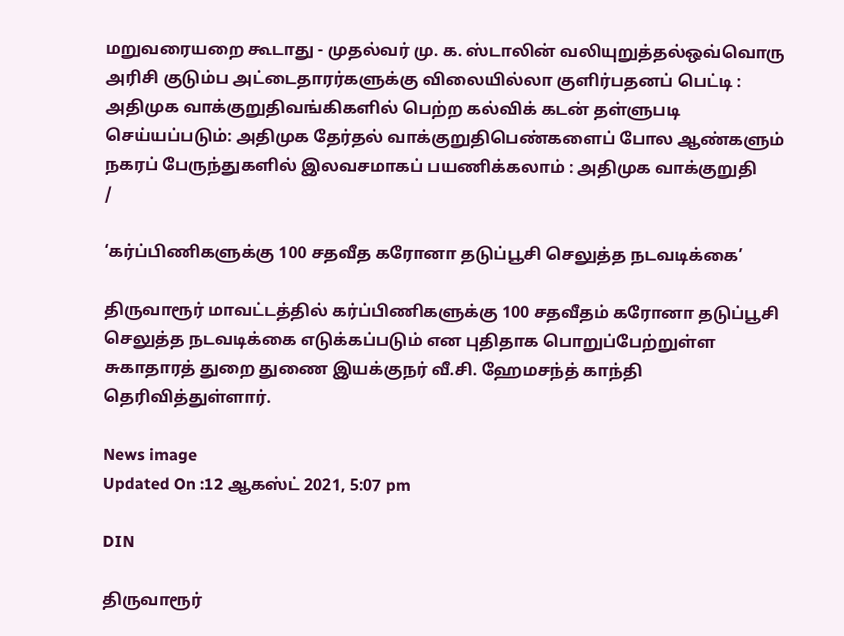மறுவரையறை கூடாது - முதல்வர் மு. க. ஸ்டாலின் வலியுறுத்தல்ஒவ்வொரு அரிசி குடும்ப அட்டைதாரர்களுக்கு விலையில்லா குளிர்பதனப் பெட்டி : அதிமுக வாக்குறுதிவங்கிகளில் பெற்ற கல்விக் கடன் தள்ளுபடி செய்யப்படும்: அதிமுக தேர்தல் வாக்குறுதிபெண்களைப் போல ஆண்களும் நகரப் பேருந்துகளில் இலவசமாகப் பயணிக்கலாம் : அதிமுக வாக்குறுதி
/

‘கர்ப்பிணிகளுக்கு 100 சதவீத கரோனா தடுப்பூசி செலுத்த நடவடிக்கை’

திருவாரூர் மாவட்டத்தில் கர்ப்பிணிகளுக்கு 100 சதவீதம் கரோனா தடுப்பூசி செலுத்த நடவடிக்கை எடுக்கப்படும் என புதிதாக பொறுப்பேற்றுள்ள சுகாதாரத் துறை துணை இயக்குநர் வீ.சி. ஹேமசந்த் காந்தி தெரிவித்துள்ளார்.

News image
Updated On :12 ஆகஸ்ட் 2021, 5:07 pm

DIN

திருவாரூர்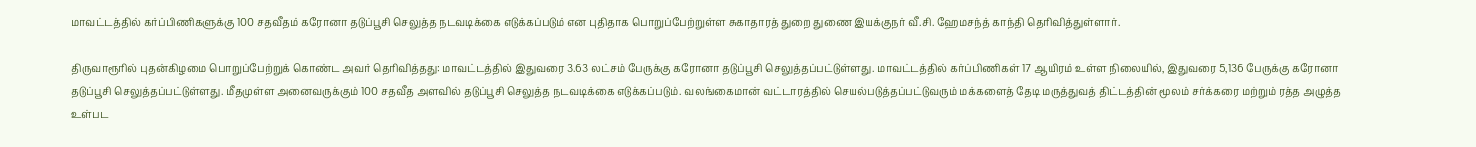மாவட்டத்தில் கர்ப்பிணிகளுக்கு 100 சதவீதம் கரோனா தடுப்பூசி செலுத்த நடவடிக்கை எடுக்கப்படும் என புதிதாக பொறுப்பேற்றுள்ள சுகாதாரத் துறை துணை இயக்குநர் வீ.சி. ஹேமசந்த் காந்தி தெரிவித்துள்ளார்.

திருவாரூரில் புதன்கிழமை பொறுப்பேற்றுக் கொண்ட அவர் தெரிவித்தது: மாவட்டத்தில் இதுவரை 3.63 லட்சம் பேருக்கு கரோனா தடுப்பூசி செலுத்தப்பட்டுள்ளது. மாவட்டத்தில் கர்ப்பிணிகள் 17 ஆயிரம் உள்ள நிலையில், இதுவரை 5,136 பேருக்கு கரோனா தடுப்பூசி செலுத்தப்பட்டுள்ளது. மீதமுள்ள அனைவருக்கும் 100 சதவீத அளவில் தடுப்பூசி செலுத்த நடவடிக்கை எடுக்கப்படும். வலங்கைமான் வட்டாரத்தில் செயல்படுத்தப்பட்டுவரும் மக்களைத் தேடி மருத்துவத் திட்டத்தின் மூலம் சர்க்கரை மற்றும் ரத்த அழுத்த உள்பட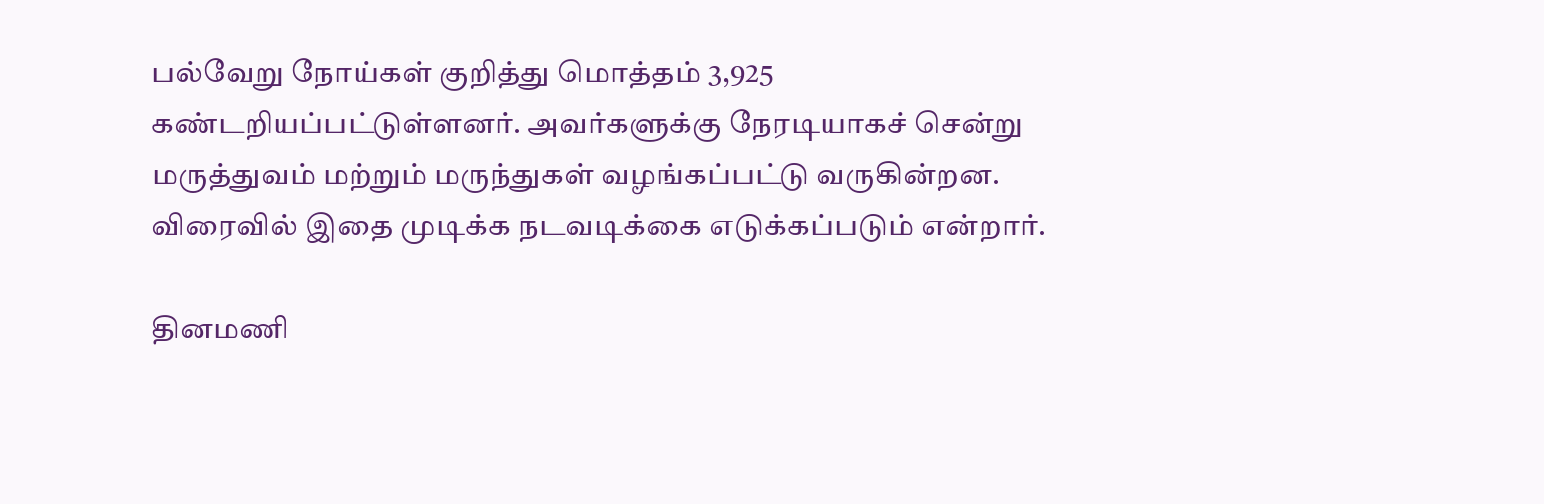பல்வேறு நோய்கள் குறித்து மொத்தம் 3,925 கண்டறியப்பட்டுள்ளனர். அவர்களுக்கு நேரடியாகச் சென்று மருத்துவம் மற்றும் மருந்துகள் வழங்கப்பட்டு வருகின்றன. விரைவில் இதை முடிக்க நடவடிக்கை எடுக்கப்படும் என்றார்.

தினமணி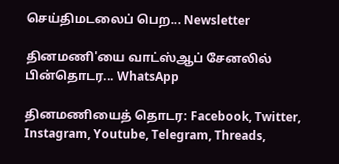செய்திமடலைப் பெற... Newsletter

தினமணி'யை வாட்ஸ்ஆப் சேனலில் பின்தொடர... WhatsApp

தினமணியைத் தொடர: Facebook, Twitter, Instagram, Youtube, Telegram, Threads,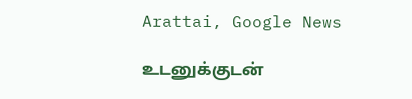Arattai, Google News

உடனுக்குடன்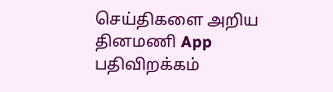செய்திகளை அறிய தினமணி App பதிவிறக்கம்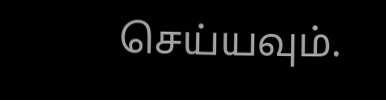செய்யவும்.